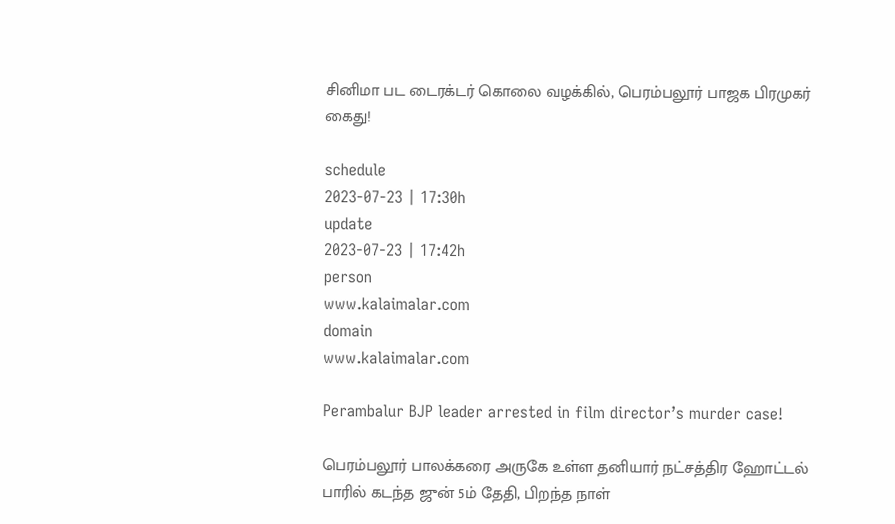சினிமா பட டைரக்டர் கொலை வழக்கில், பெரம்பலூர் பாஜக பிரமுகர் கைது!

schedule
2023-07-23 | 17:30h
update
2023-07-23 | 17:42h
person
www.kalaimalar.com
domain
www.kalaimalar.com

Perambalur BJP leader arrested in film director’s murder case!

பெரம்பலூர் பாலக்கரை அருகே உள்ள தனியார் நட்சத்திர ஹோட்டல் பாரில் கடந்த ஜுன் 5ம் தேதி, பிறந்த நாள்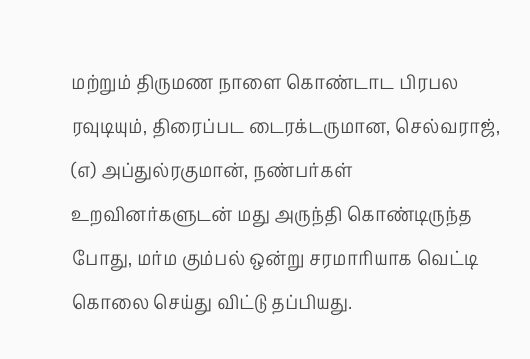மற்றும் திருமண நாளை கொண்டாட பிரபல ரவுடியும், திரைப்பட டைரக்டருமான, செல்வராஜ், (எ) அப்துல்ரகுமான், நண்பர்கள் உறவினர்களுடன் மது அருந்தி கொண்டிருந்த போது, மர்ம கும்பல் ஒன்று சரமாரியாக வெட்டி கொலை செய்து விட்டு தப்பியது.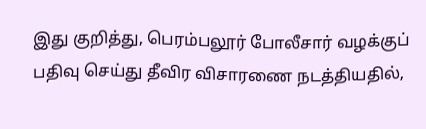இது குறித்து, பெரம்பலூர் போலீசார் வழக்குப் பதிவு செய்து தீவிர விசாரணை நடத்தியதில்,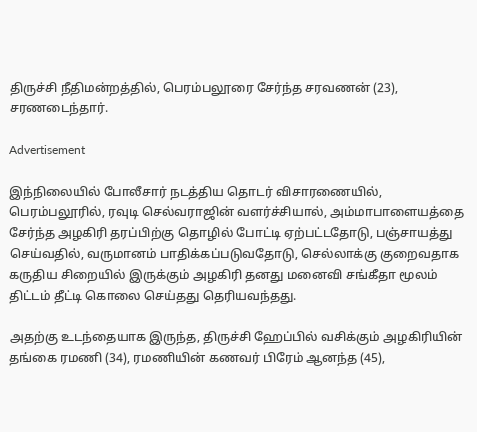திருச்சி நீதிமன்றத்தில், பெரம்பலூரை சேர்ந்த சரவணன் (23), சரணடைந்தார்.

Advertisement

இந்நிலையில் போலீசார் நடத்திய தொடர் விசாரணையில், பெரம்பலூரில், ரவுடி செல்வராஜின் வளர்ச்சியால், அம்மாபாளையத்தை சேர்ந்த அழகிரி தரப்பிற்கு தொழில் போட்டி ஏற்பட்டதோடு, பஞ்சாயத்து செய்வதில், வருமானம் பாதிக்கப்படுவதோடு, செல்லாக்கு குறைவதாக கருதிய சிறையில் இருக்கும் அழகிரி தனது மனைவி சங்கீதா மூலம் திட்டம் தீட்டி கொலை செய்தது தெரியவந்தது.

அதற்கு உடந்தையாக இருந்த, திருச்சி ஹேப்பில் வசிக்கும் அழகிரியின் தங்கை ரமணி (34), ரமணியின் கணவர் பிரேம் ஆனந்த (45),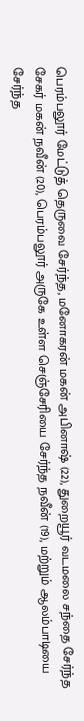பெரம்பலூர் மேட்டுத் தெருவை சேர்ந்த, மனோகரன் மகன் அபினாஷ் (22), துறையூர் வடமலை சந்தை சேர்ந்த சேகர் மகன் நவீன் (20), பெரம்பலூர் அருகே உள்ள செஞ்சேரியை சேர்ந்த நவீன் (19), மற்றும் ஆலம்பாடியை சேர்ந்த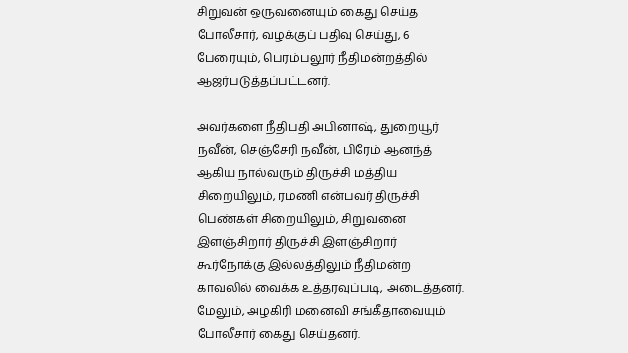சிறுவன் ஒருவனையும் கைது செய்த போலீசார், வழக்குப் பதிவு செய்து, 6 பேரையும், பெரம்பலூர் நீதிமன்றத்தில் ஆஜர்படுத்தப்பட்டனர்.

அவர்களை நீதிபதி அபினாஷ், துறையூர் நவீன், செஞ்சேரி நவீன், பிரேம் ஆனந்த் ஆகிய நால்வரும் திருச்சி மத்திய சிறையிலும், ரமணி என்பவர் திருச்சி பெண்கள் சிறையிலும், சிறுவனை இளஞ்சிறார் திருச்சி இளஞ்சிறார் கூர்நோக்கு இல்லத்திலும் நீதிமன்ற காவலில் வைக்க உத்தரவுப்படி, அடைத்தனர். மேலும், அழகிரி மனைவி சங்கீதாவையும் போலீசார் கைது செய்தனர்.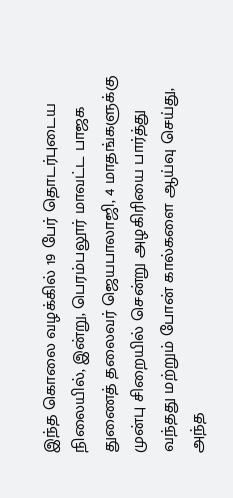இந்த கொலை வழக்கில் 19 பேர் தொடர்புடைய நிலையில், இன்று, பெரம்பலூர் மாவட்ட பாஜக துணைத் தலைவர் ஜெயபாலாஜி, 4 மாதங்களுக்கு முன்பு சிறையில் சென்று அழகிரியை பார்த்து வந்தது மற்றும் போன் கால்களை ஆய்வு செய்து, அந்த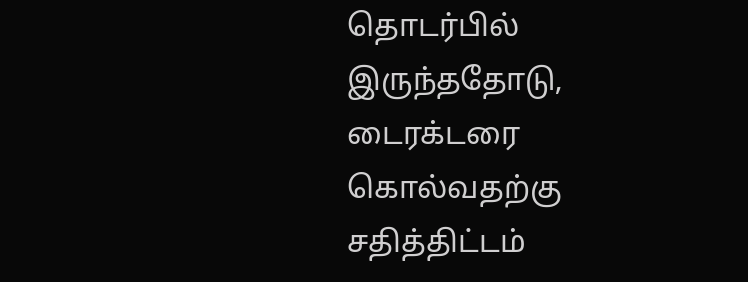தொடர்பில் இருந்ததோடு, டைரக்டரை கொல்வதற்கு சதித்திட்டம்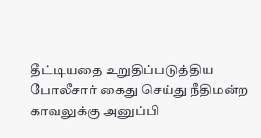தீட்டியதை உறுதிப்படுத்திய போலீசார் கைது செய்து நீதிமன்ற காவலுக்கு அனுப்பி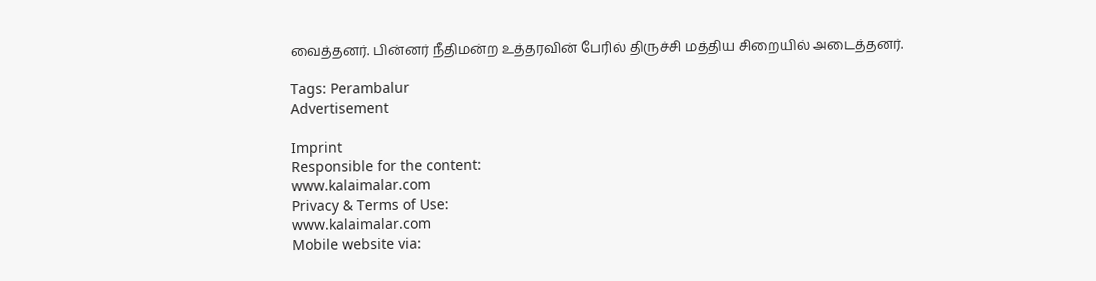வைத்தனர். பின்னர் நீதிமன்ற உத்தரவின் பேரில் திருச்சி மத்திய சிறையில் அடைத்தனர்.

Tags: Perambalur
Advertisement

Imprint
Responsible for the content:
www.kalaimalar.com
Privacy & Terms of Use:
www.kalaimalar.com
Mobile website via: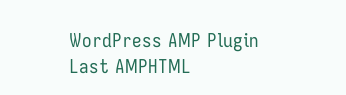WordPress AMP Plugin
Last AMPHTML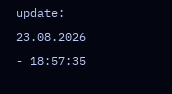update:
23.08.2026 - 18:57:35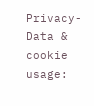Privacy-Data & cookie usage: